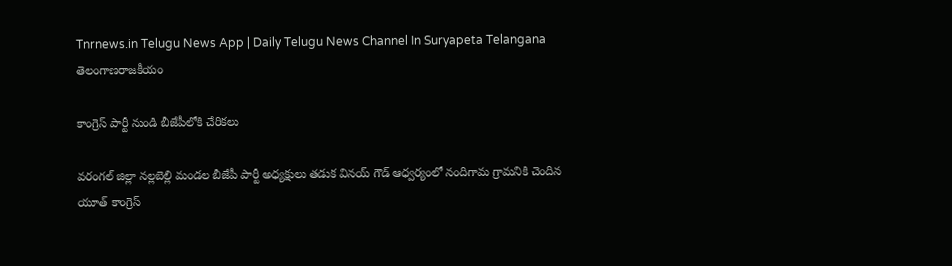Tnrnews.in Telugu News App | Daily Telugu News Channel In Suryapeta Telangana
తెలంగాణరాజకీయం

కాంగ్రెస్ పార్టీ నుండి బీజేపీలోకి చేరికలు

వరంగల్ జిల్లా నల్లబెల్లి మండల బీజేపీ పార్టీ అధ్యక్షులు తడుక వినయ్ గౌడ్ ఆధ్వర్యంలో నందిగామ గ్రామనికి చెందిన యూత్ కాంగ్రెస్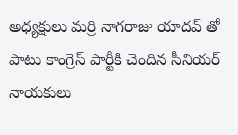అధ్యక్షులు మర్రి నాగరాజు యాదవ్ తో పాటు కాంగ్రెస్ పార్టీకి చెందిన సీనియర్ నాయకులు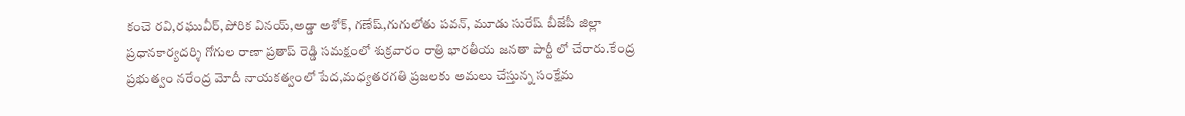కంచె రవి,రఘువీర్,పోరిక వినయ్,అడ్డా అశోక్, గణేష్,గుగులోతు పవన్, మూడు సురేష్ బీజేపీ జిల్లా ప్రధానకార్యదర్శి గోగుల రాణా ప్రతాప్ రెడ్డి సమక్షంలో శుక్రవారం రాత్రి భారతీయ జనతా పార్టీ లో చేరారు.కేంద్ర ప్రభుత్వం నరేంద్ర మోదీ నాయకత్వంలో పేద,మధ్యతరగతి ప్రజలకు అమలు చేస్తున్న సంక్షేమ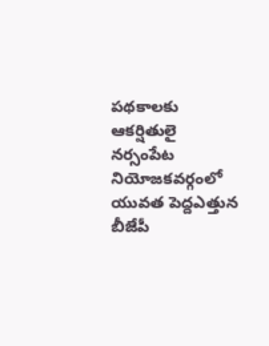పథకాలకు ఆకర్షితులై నర్సంపేట నియోజకవర్గంలో యువత పెద్దఎత్తున బీజేపీ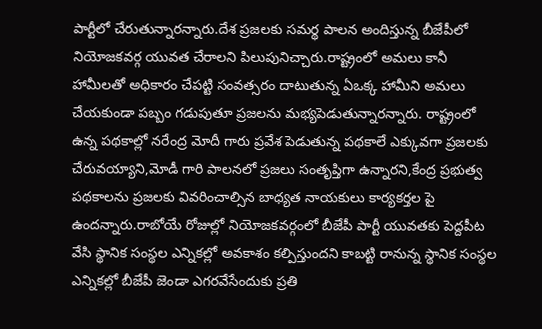పార్టీలో చేరుతున్నారన్నారు.దేశ ప్రజలకు సమర్థ పాలన అందిస్తున్న బీజేపీలో నియోజకవర్గ యువత చేరాలని పిలుపునిచ్చారు.రాష్ట్రంలో అమలు కానీ హామీలతో అధికారం చేపట్టి సంవత్సరం దాటుతున్న ఏఒక్క హామీని అమలు చేయకుండా పబ్బం గడుపుతూ ప్రజలను మభ్యపెడుతున్నారన్నారు. రాష్ట్రంలో ఉన్న పథకాల్లో నరేంద్ర మోదీ గారు ప్రవేశ పెడుతున్న పథకాలే ఎక్కువగా ప్రజలకు చేరువయ్యాని,మోడీ గారి పాలనలో ప్రజలు సంతృప్తిగా ఉన్నారని,కేంద్ర ప్రభుత్వ పథకాలను ప్రజలకు వివరించాల్సిన బాధ్యత నాయకులు కార్యకర్తల పై ఉందన్నారు.రాబోయే రోజుల్లో నియోజకవర్గంలో బీజేపీ పార్టీ యువతకు పెద్దపీట వేసి స్థానిక సంస్థల ఎన్నికల్లో అవకాశం కల్పిస్తుందని కాబట్టి రానున్న స్థానిక సంస్థల ఎన్నికల్లో బీజేపీ జెండా ఎగరవేసేందుకు ప్రతి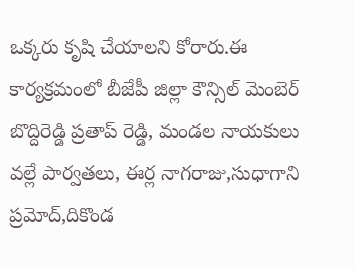ఒక్కరు కృషి చేయాలని కోరారు.ఈ కార్యక్రమంలో బీజేపీ జిల్లా కౌన్సిల్ మెంబెర్ బొద్దిరెడ్డి ప్రతాప్ రెడ్డి, మండల నాయకులు వల్లే పార్వతలు, ఈర్ల నాగరాజు,సుధాగాని ప్రమోద్,దికొండ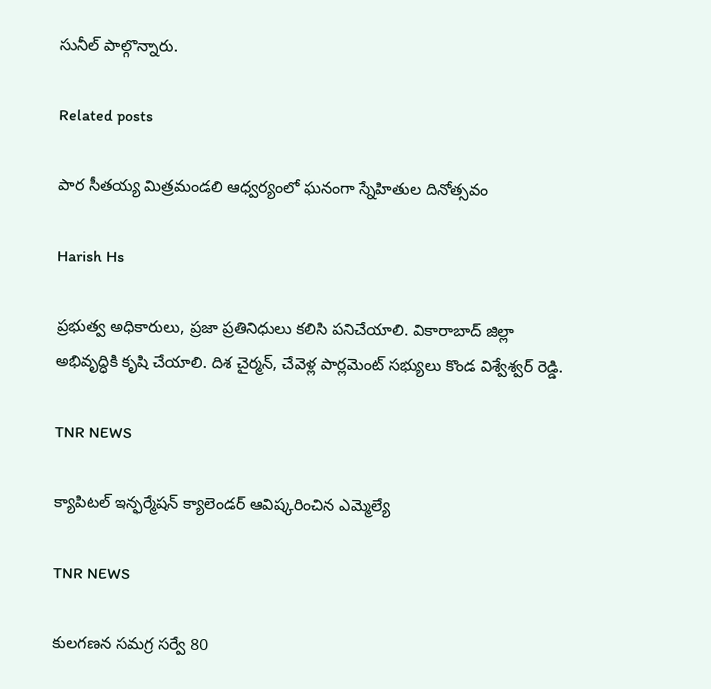సునీల్ పాల్గొన్నారు.

Related posts

పార సీతయ్య మిత్రమండలి ఆధ్వర్యంలో ఘనంగా స్నేహితుల దినోత్సవం

Harish Hs

ప్రభుత్వ అధికారులు, ప్రజా ప్రతినిధులు కలిసి పనిచేయాలి. వికారాబాద్ జిల్లా అభివృద్ధికి కృషి చేయాలి. దిశ చైర్మన్, చేవెళ్ల పార్లమెంట్ సభ్యులు కొండ విశ్వేశ్వర్ రెడ్డి.

TNR NEWS

క్యాపిటల్ ఇన్ఫర్మేషన్ క్యాలెండర్ ఆవిష్కరించిన ఎమ్మెల్యే

TNR NEWS

కులగణన సమగ్ర సర్వే 80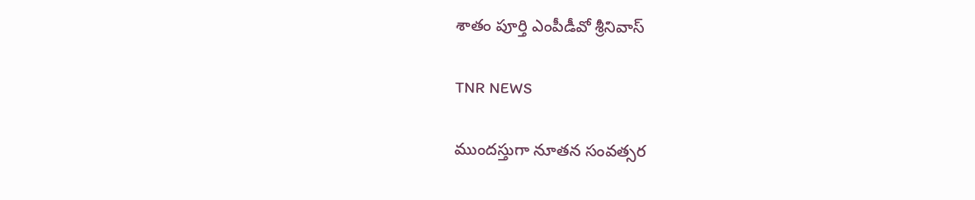శాతం పూర్తి ఎంపీడీవో శ్రీనివాస్

TNR NEWS

ముందస్తుగా నూతన సంవత్సర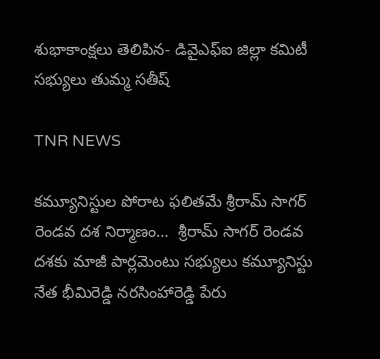శుభాకాంక్షలు తెలిపిన- డివైఎఫ్ఐ జిల్లా కమిటీ సభ్యులు తుమ్మ సతీష్

TNR NEWS

కమ్యూనిస్టుల పోరాట ఫలితమే శ్రీరామ్ సాగర్ రెండవ దశ నిర్మాణం…  శ్రీరామ్ సాగర్ రెండవ దశకు మాజీ పార్లమెంటు సభ్యులు కమ్యూనిస్టు నేత భీమిరెడ్డి నరసింహారెడ్డి పేరు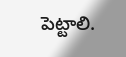పెట్టాలి.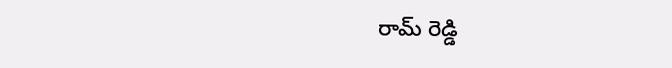రామ్ రెడ్డి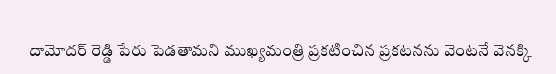దామోదర్ రెడ్డి పేరు పెడతామని ముఖ్యమంత్రి ప్రకటించిన ప్రకటనను వెంటనే వెనక్కి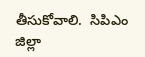తీసుకోవాలి.  సిపిఎం జిల్లా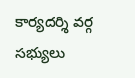కార్యదర్శి వర్గ సభ్యులు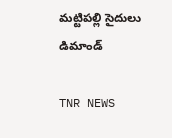మట్టిపల్లి సైదులు డిమాండ్

TNR NEWS